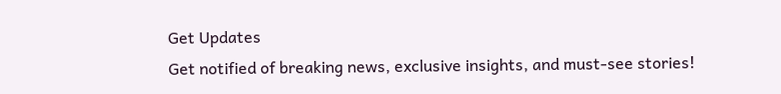Get Updates
Get notified of breaking news, exclusive insights, and must-see stories!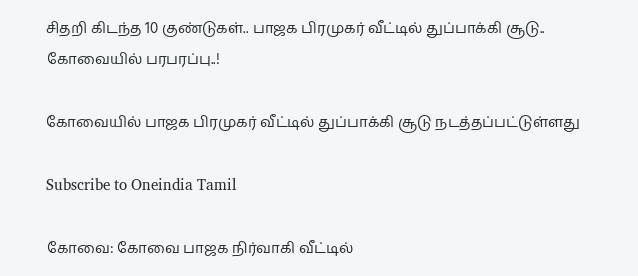சிதறி கிடந்த 10 குண்டுகள்.. பாஜக பிரமுகர் வீட்டில் துப்பாக்கி சூடு.. கோவையில் பரபரப்பு..!

கோவையில் பாஜக பிரமுகர் வீட்டில் துப்பாக்கி சூடு நடத்தப்பட்டுள்ளது

Subscribe to Oneindia Tamil

கோவை: கோவை பாஜக நிர்வாகி வீட்டில்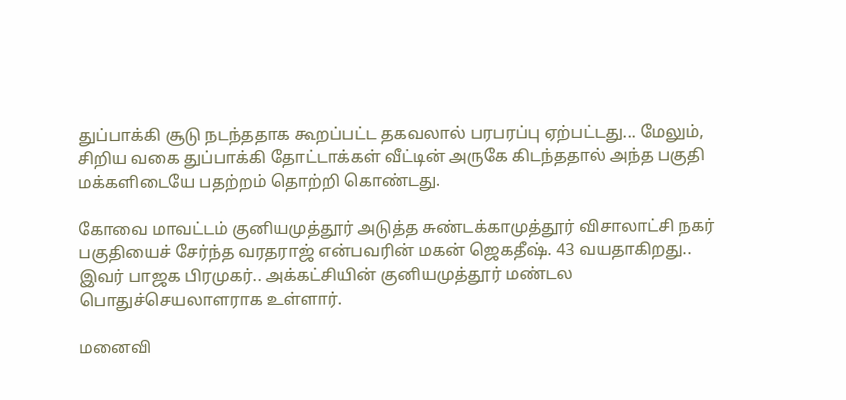துப்பாக்கி சூடு நடந்ததாக கூறப்பட்ட தகவலால் பரபரப்பு ஏற்பட்டது... மேலும், சிறிய வகை துப்பாக்கி தோட்டாக்கள் வீட்டின் அருகே கிடந்ததால் அந்த பகுதி மக்களிடையே பதற்றம் தொற்றி கொண்டது.

கோவை மாவட்டம் குனியமுத்தூர் அடுத்த சுண்டக்காமுத்தூர் விசாலாட்சி நகர் பகுதியைச் சேர்ந்த வரதராஜ் என்பவரின் மகன் ஜெகதீஷ். 43 வயதாகிறது.. இவர் பாஜக பிரமுகர்.. அக்கட்சியின் குனியமுத்தூர் மண்டல பொதுச்செயலாளராக உள்ளார்.

மனைவி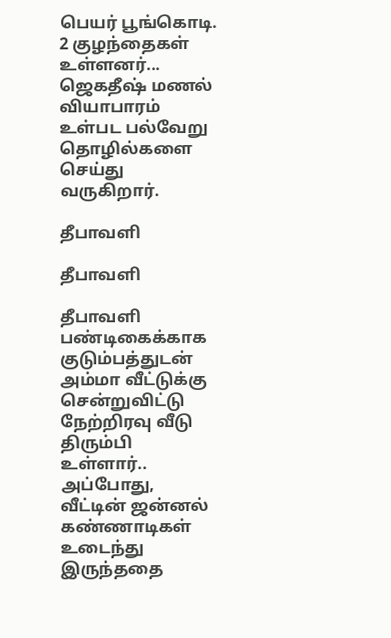பெயர் பூங்கொடி. 2 குழந்தைகள் உள்ளனர்... ஜெகதீஷ் மணல் வியாபாரம் உள்பட பல்வேறு தொழில்களை செய்து வருகிறார்.

தீபாவளி

தீபாவளி

தீபாவளி பண்டிகைக்காக குடும்பத்துடன் அம்மா வீட்டுக்கு சென்றுவிட்டு நேற்றிரவு வீடு திரும்பி உள்ளார்.. அப்போது, வீட்டின் ஜன்னல் கண்ணாடிகள் உடைந்து இருந்ததை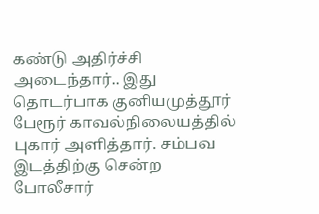கண்டு அதிர்ச்சி அடைந்தார்.. இது தொடர்பாக குனியமுத்தூர் பேரூர் காவல்நிலையத்தில் புகார் அளித்தார். சம்பவ இடத்திற்கு சென்ற போலீசார்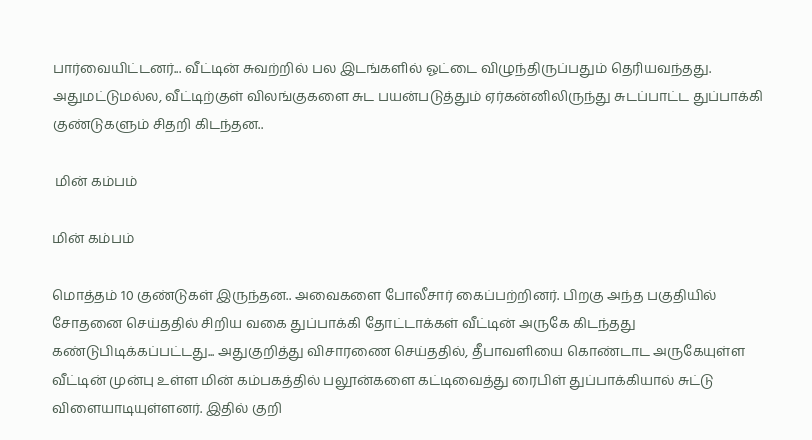பார்வையிட்டனர்... வீட்டின் சுவற்றில் பல இடங்களில் ஓட்டை விழுந்திருப்பதும் தெரியவந்தது. அதுமட்டுமல்ல, வீட்டிற்குள் விலங்குகளை சுட பயன்படுத்தும் ஏர்கன்னிலிருந்து சுடப்பாட்ட துப்பாக்கி குண்டுகளும் சிதறி கிடந்தன..

 மின் கம்பம்

மின் கம்பம்

மொத்தம் 10 குண்டுகள் இருந்தன.. அவைகளை போலீசார் கைப்பற்றினர். பிறகு அந்த பகுதியில் சோதனை செய்ததில் சிறிய வகை துப்பாக்கி தோட்டாக்கள் வீட்டின் அருகே கிடந்தது கண்டுபிடிக்கப்பட்டது... அதுகுறித்து விசாரணை செய்ததில், தீபாவளியை கொண்டாட அருகேயுள்ள வீட்டின் முன்பு உள்ள மின் கம்பகத்தில் பலூன்களை கட்டிவைத்து ரைபிள் துப்பாக்கியால் சுட்டு விளையாடியுள்ளனர். இதில் குறி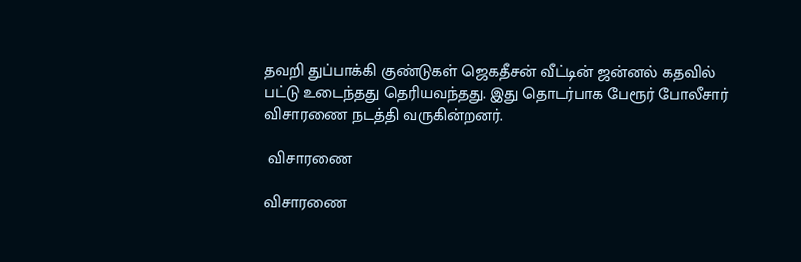தவறி துப்பாக்கி குண்டுகள் ஜெகதீசன் வீட்டின் ஜன்னல் கதவில் பட்டு உடைந்தது தெரியவந்தது. இது தொடர்பாக பேரூர் போலீசார் விசாரணை நடத்தி வருகின்றனர்.

 விசாரணை

விசாரணை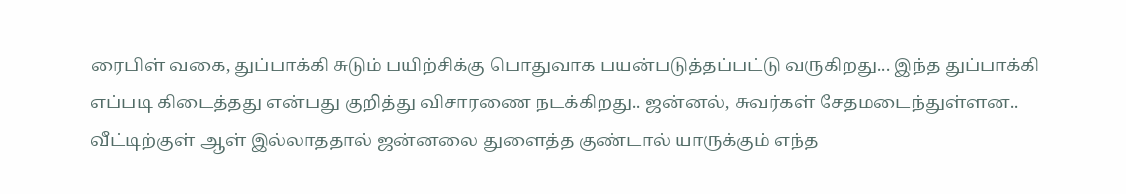ரைபிள் வகை, துப்பாக்கி சுடும் பயிற்சிக்கு பொதுவாக பயன்படுத்தப்பட்டு வருகிறது... இந்த துப்பாக்கி எப்படி கிடைத்தது என்பது குறித்து விசாரணை நடக்கிறது.. ஜன்னல், சுவர்கள் சேதமடைந்துள்ளன.. வீட்டிற்குள் ஆள் இல்லாததால் ஜன்னலை துளைத்த குண்டால் யாருக்கும் எந்த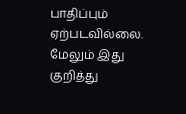பாதிப்பும் ஏற்படவில்லை. மேலும் இது குறித்து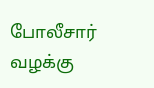போலீசார் வழக்கு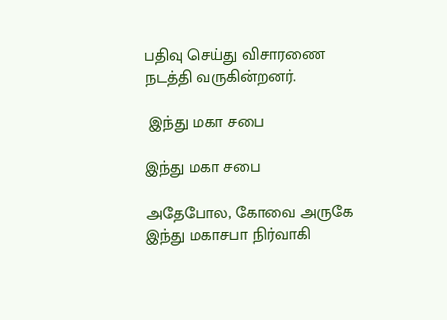பதிவு செய்து விசாரணை நடத்தி வருகின்றனர்.

 இந்து மகா சபை

இந்து மகா சபை

அதேபோல, கோவை அருகே இந்து மகாசபா நிர்வாகி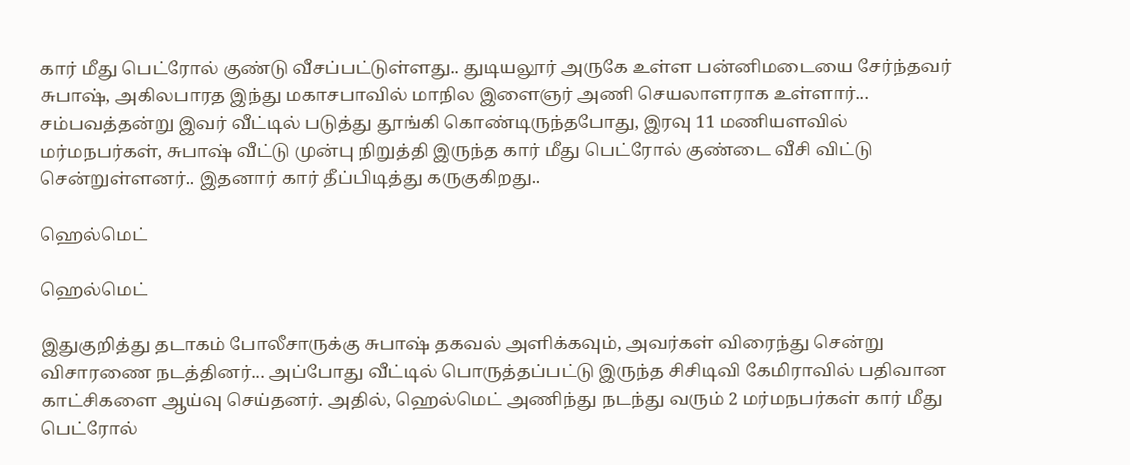கார் மீது பெட்ரோல் குண்டு வீசப்பட்டுள்ளது.. துடியலூர் அருகே உள்ள பன்னிமடையை சேர்ந்தவர் சுபாஷ், அகிலபாரத இந்து மகாசபாவில் மாநில இளைஞர் அணி செயலாளராக உள்ளார்... சம்பவத்தன்று இவர் வீட்டில் படுத்து தூங்கி கொண்டிருந்தபோது, இரவு 11 மணியளவில் மர்மநபர்கள், சுபாஷ் வீட்டு முன்பு நிறுத்தி இருந்த கார் மீது பெட்ரோல் குண்டை வீசி விட்டு சென்றுள்ளனர்.. இதனார் கார் தீப்பிடித்து கருகுகிறது..

ஹெல்மெட்

ஹெல்மெட்

இதுகுறித்து தடாகம் போலீசாருக்கு சுபாஷ் தகவல் அளிக்கவும், அவர்கள் விரைந்து சென்று விசாரணை நடத்தினர்... அப்போது வீட்டில் பொருத்தப்பட்டு இருந்த சிசிடிவி கேமிராவில் பதிவான காட்சிகளை ஆய்வு செய்தனர். அதில், ஹெல்மெட் அணிந்து நடந்து வரும் 2 மர்மநபர்கள் கார் மீது பெட்ரோல்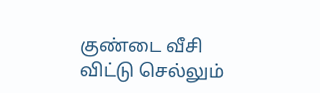குண்டை வீசி விட்டு செல்லும்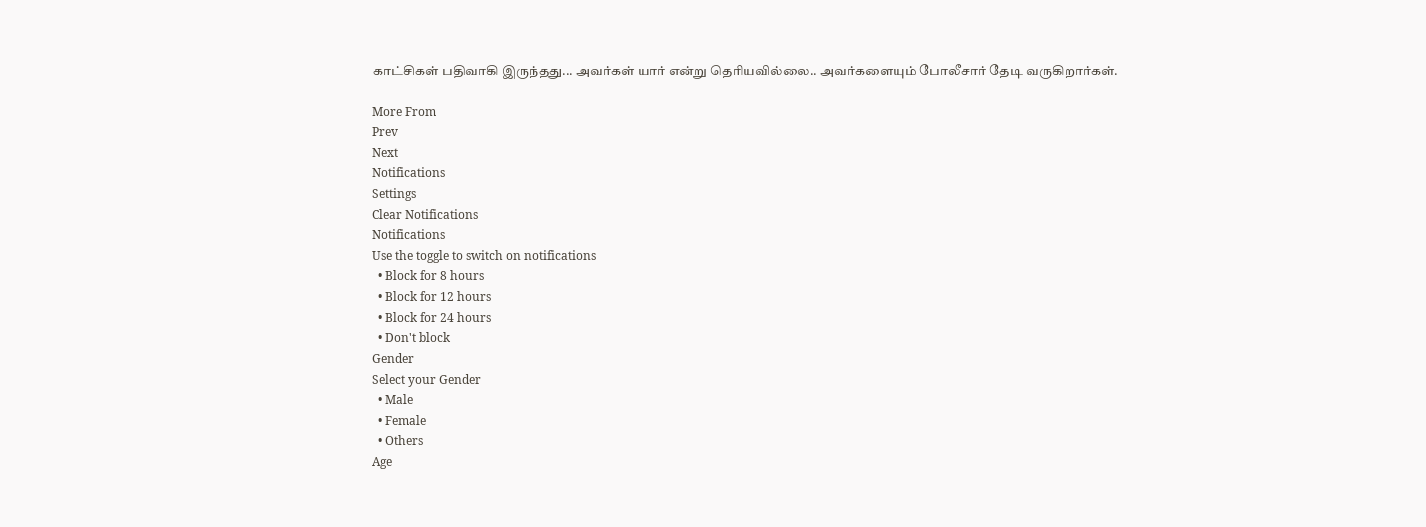காட்சிகள் பதிவாகி இருந்தது... அவர்கள் யார் என்று தெரியவில்லை.. அவர்களையும் போலீசார் தேடி வருகிறார்கள்.

More From
Prev
Next
Notifications
Settings
Clear Notifications
Notifications
Use the toggle to switch on notifications
  • Block for 8 hours
  • Block for 12 hours
  • Block for 24 hours
  • Don't block
Gender
Select your Gender
  • Male
  • Female
  • Others
Age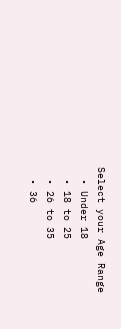Select your Age Range
  • Under 18
  • 18 to 25
  • 26 to 35
  • 36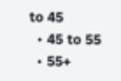to 45
  • 45 to 55
  • 55+